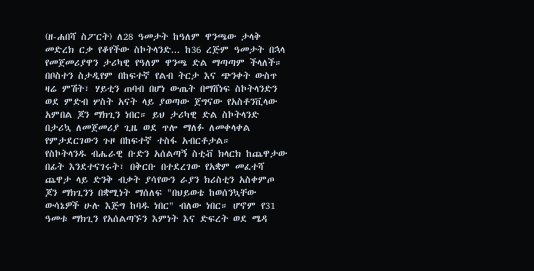(ዘ-ሐበሻ ስፖርት) ለ28 ዓመታት ከዓለም ዋንጫው ታላቅ መድረክ ርቃ የቆየችው ስኮትላንድ... ከ36 ረጅም ዓመታት በኋላ የመጀመሪያዋን ታሪካዊ የዓለም ዋንጫ ድል ማጣጣም ችላለች። በቦስተን ስታዲየም በከፍተኛ የልብ ትርታ እና ጭንቀት ውስጥ ዛሬ ምሽት፣ ሃይቲን ጠባብ በሆነ ውጤት በማሸነፍ ስኮትላንድን ወደ ምድብ ሦስት አናት ላይ ያወጣው ጀግናው የአስቶንቪላው አምበል ጆን ማክጊን ነበር። ይህ ታሪካዊ ድል ስኮትላንድ በታሪኳ ለመጀመሪያ ጊዜ ወደ ጥሎ ማለፉ ለመቀላቀል የምታደርገውን ጉዞ በከፍተኛ ተስፋ አብርቶታል።
የስኮትላንዱ ብሔራዊ ቡድን አሰልጣኝ ስቲቭ ክላርክ ከጨዋታው በፊት እንደተናገሩት፣ በቅርቡ በተደረገው የአቋም መፈተሻ ጨዋታ ላይ ድንቅ ብቃት ያሳየውን ራያን ክሪስቲን አስቀምጦ ጆን ማክጊንን በቋሚነት ማሰለፍ "በህይወቴ ከወሰንኳቸው ውሳኔዎች ሁሉ እጅግ ከባዱ ነበር" ብለው ነበር። ሆኖም የ31 ዓመቱ ማክጊን የአሰልጣኙን እምነት እና ድፍረት ወደ ሜዳ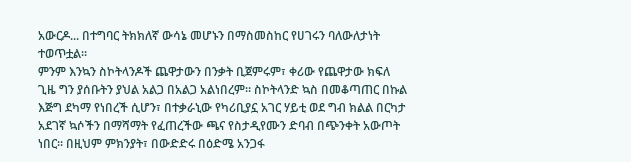አውርዶ... በተግባር ትክክለኛ ውሳኔ መሆኑን በማስመስከር የሀገሩን ባለውለታነት ተወጥቷል።
ምንም እንኳን ስኮትላንዶች ጨዋታውን በንቃት ቢጀምሩም፣ ቀሪው የጨዋታው ክፍለ ጊዜ ግን ያሰቡትን ያህል አልጋ በአልጋ አልነበረም። ስኮትላንድ ኳስ በመቆጣጠር በኩል እጅግ ደካማ የነበረች ሲሆን፣ በተቃራኒው የካሪቢያኗ አገር ሃይቲ ወደ ግብ ክልል በርካታ አደገኛ ኳሶችን በማሻማት የፈጠረችው ጫና የስታዲየሙን ድባብ በጭንቀት አውጦት ነበር። በዚህም ምክንያት፣ በውድድሩ በዕድሜ አንጋፋ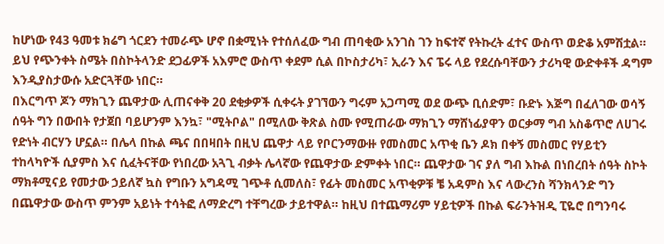ከሆነው የ43 ዓመቱ ክሬግ ጎርደን ተመራጭ ሆኖ በቋሚነት የተሰለፈው ግብ ጠባቂው አንገስ ገን ከፍተኛ የትኩረት ፈተና ውስጥ ወድቆ አምሽቷል። ይህ የጭንቀት ስሜት በስኮትላንድ ደጋፊዎች አእምሮ ውስጥ ቀደም ሲል በኮስታሪካ፣ ኢራን እና ፔሩ ላይ የደረሱባቸውን ታሪካዊ ውድቀቶች ዳግም እንዲያስታውሱ አድርጓቸው ነበር።
በእርግጥ ጆን ማክጊን ጨዋታው ሊጠናቀቅ 20 ደቂቃዎች ሲቀሩት ያገኘውን ግሩም አጋጣሚ ወደ ውጭ ቢሰድም፣ ቡድኑ እጅግ በፈለገው ወሳኝ ሰዓት ግን በውበት የታጀበ ባይሆንም እንኳ፣ "ሚትቦል" በሚለው ቅጽል ስሙ የሚጠራው ማክጊን ማሸነፊያዋን ወርቃማ ግብ አስቆጥሮ ለሀገሩ የድነት ብርሃን ሆኗል። በሌላ በኩል ጫና በበዛበት በዚህ ጨዋታ ላይ የቦርንማውዙ የመስመር አጥቂ ቤን ዶክ በቀኝ መስመር የሃይቲን ተከላካዮች ሲያምስ እና ሲፈትናቸው የነበረው አጓጊ ብቃት ሌላኛው የጨዋታው ድምቀት ነበር። ጨዋታው ገና ያለ ግብ እኩል በነበረበት ሰዓት ስኮት ማክቶሚናይ የመታው ኃይለኛ ኳስ የግቡን አግዳሚ ገጭቶ ሲመለስ፣ የፊት መስመር አጥቂዎቹ ቼ አዳምስ እና ላውረንስ ሻንክላንድ ግን በጨዋታው ውስጥ ምንም አይነት ተሳትፎ ለማድረግ ተቸግረው ታይተዋል። ከዚህ በተጨማሪም ሃይቲዎች በኩል ፍራንትዝዲ ፒዬሮ በግንባሩ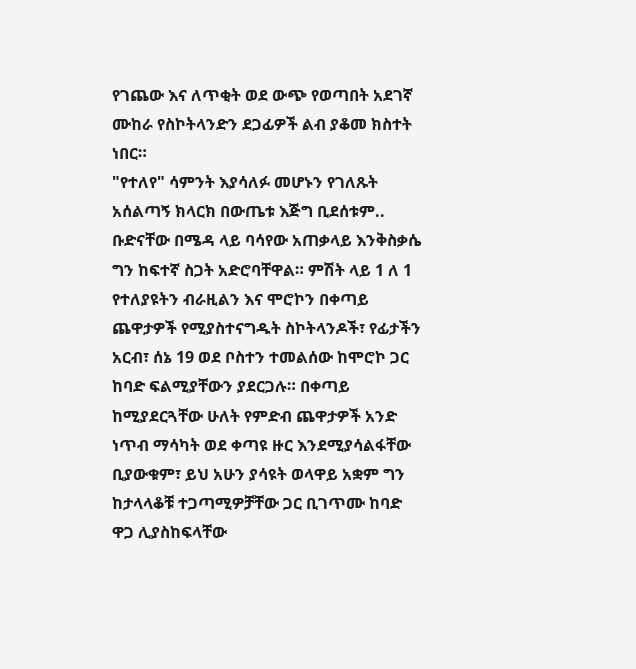የገጨው እና ለጥቂት ወደ ውጭ የወጣበት አደገኛ ሙከራ የስኮትላንድን ደጋፊዎች ልብ ያቆመ ክስተት ነበር።
"የተለየ" ሳምንት እያሳለፉ መሆኑን የገለጹት አሰልጣኝ ክላርክ በውጤቱ እጅግ ቢደሰቱም.. ቡድናቸው በሜዳ ላይ ባሳየው አጠቃላይ እንቅስቃሴ ግን ከፍተኛ ስጋት አድሮባቸዋል። ምሽት ላይ 1 ለ 1 የተለያዩትን ብራዚልን እና ሞሮኮን በቀጣይ ጨዋታዎች የሚያስተናግዱት ስኮትላንዶች፣ የፊታችን አርብ፣ ሰኔ 19 ወደ ቦስተን ተመልሰው ከሞሮኮ ጋር ከባድ ፍልሚያቸውን ያደርጋሉ። በቀጣይ ከሚያደርጓቸው ሁለት የምድብ ጨዋታዎች አንድ ነጥብ ማሳካት ወደ ቀጣዩ ዙር እንደሚያሳልፋቸው ቢያውቁም፣ ይህ አሁን ያሳዩት ወላዋይ አቋም ግን ከታላላቆቹ ተጋጣሚዎቻቸው ጋር ቢገጥሙ ከባድ ዋጋ ሊያስከፍላቸው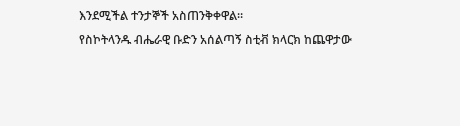እንደሚችል ተንታኞች አስጠንቅቀዋል።
የስኮትላንዱ ብሔራዊ ቡድን አሰልጣኝ ስቲቭ ክላርክ ከጨዋታው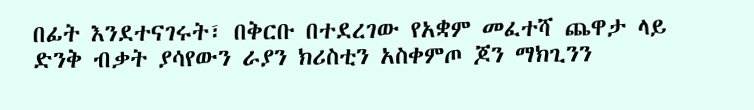በፊት እንደተናገሩት፣ በቅርቡ በተደረገው የአቋም መፈተሻ ጨዋታ ላይ ድንቅ ብቃት ያሳየውን ራያን ክሪስቲን አስቀምጦ ጆን ማክጊንን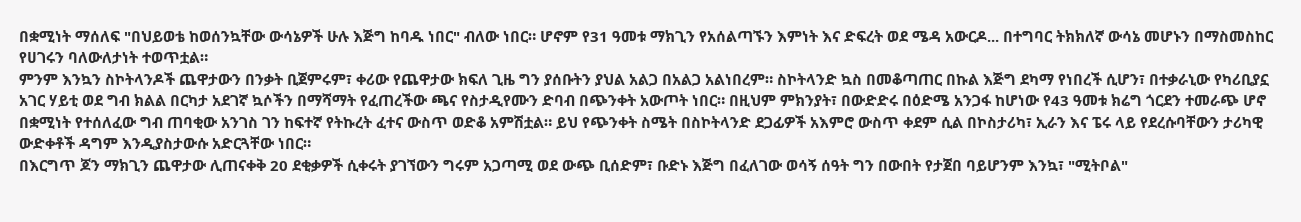በቋሚነት ማሰለፍ "በህይወቴ ከወሰንኳቸው ውሳኔዎች ሁሉ እጅግ ከባዱ ነበር" ብለው ነበር። ሆኖም የ31 ዓመቱ ማክጊን የአሰልጣኙን እምነት እና ድፍረት ወደ ሜዳ አውርዶ... በተግባር ትክክለኛ ውሳኔ መሆኑን በማስመስከር የሀገሩን ባለውለታነት ተወጥቷል።
ምንም እንኳን ስኮትላንዶች ጨዋታውን በንቃት ቢጀምሩም፣ ቀሪው የጨዋታው ክፍለ ጊዜ ግን ያሰቡትን ያህል አልጋ በአልጋ አልነበረም። ስኮትላንድ ኳስ በመቆጣጠር በኩል እጅግ ደካማ የነበረች ሲሆን፣ በተቃራኒው የካሪቢያኗ አገር ሃይቲ ወደ ግብ ክልል በርካታ አደገኛ ኳሶችን በማሻማት የፈጠረችው ጫና የስታዲየሙን ድባብ በጭንቀት አውጦት ነበር። በዚህም ምክንያት፣ በውድድሩ በዕድሜ አንጋፋ ከሆነው የ43 ዓመቱ ክሬግ ጎርደን ተመራጭ ሆኖ በቋሚነት የተሰለፈው ግብ ጠባቂው አንገስ ገን ከፍተኛ የትኩረት ፈተና ውስጥ ወድቆ አምሽቷል። ይህ የጭንቀት ስሜት በስኮትላንድ ደጋፊዎች አእምሮ ውስጥ ቀደም ሲል በኮስታሪካ፣ ኢራን እና ፔሩ ላይ የደረሱባቸውን ታሪካዊ ውድቀቶች ዳግም እንዲያስታውሱ አድርጓቸው ነበር።
በእርግጥ ጆን ማክጊን ጨዋታው ሊጠናቀቅ 20 ደቂቃዎች ሲቀሩት ያገኘውን ግሩም አጋጣሚ ወደ ውጭ ቢሰድም፣ ቡድኑ እጅግ በፈለገው ወሳኝ ሰዓት ግን በውበት የታጀበ ባይሆንም እንኳ፣ "ሚትቦል"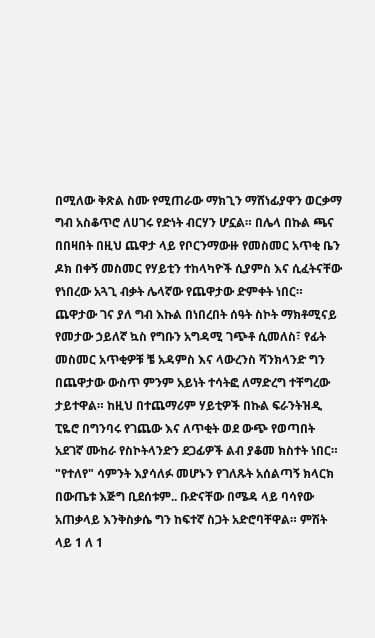በሚለው ቅጽል ስሙ የሚጠራው ማክጊን ማሸነፊያዋን ወርቃማ ግብ አስቆጥሮ ለሀገሩ የድነት ብርሃን ሆኗል። በሌላ በኩል ጫና በበዛበት በዚህ ጨዋታ ላይ የቦርንማውዙ የመስመር አጥቂ ቤን ዶክ በቀኝ መስመር የሃይቲን ተከላካዮች ሲያምስ እና ሲፈትናቸው የነበረው አጓጊ ብቃት ሌላኛው የጨዋታው ድምቀት ነበር። ጨዋታው ገና ያለ ግብ እኩል በነበረበት ሰዓት ስኮት ማክቶሚናይ የመታው ኃይለኛ ኳስ የግቡን አግዳሚ ገጭቶ ሲመለስ፣ የፊት መስመር አጥቂዎቹ ቼ አዳምስ እና ላውረንስ ሻንክላንድ ግን በጨዋታው ውስጥ ምንም አይነት ተሳትፎ ለማድረግ ተቸግረው ታይተዋል። ከዚህ በተጨማሪም ሃይቲዎች በኩል ፍራንትዝዲ ፒዬሮ በግንባሩ የገጨው እና ለጥቂት ወደ ውጭ የወጣበት አደገኛ ሙከራ የስኮትላንድን ደጋፊዎች ልብ ያቆመ ክስተት ነበር።
"የተለየ" ሳምንት እያሳለፉ መሆኑን የገለጹት አሰልጣኝ ክላርክ በውጤቱ እጅግ ቢደሰቱም.. ቡድናቸው በሜዳ ላይ ባሳየው አጠቃላይ እንቅስቃሴ ግን ከፍተኛ ስጋት አድሮባቸዋል። ምሽት ላይ 1 ለ 1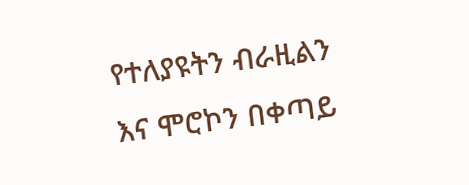የተለያዩትን ብራዚልን እና ሞሮኮን በቀጣይ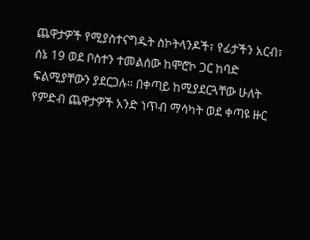ጨዋታዎች የሚያስተናግዱት ስኮትላንዶች፣ የፊታችን አርብ፣ ሰኔ 19 ወደ ቦስተን ተመልሰው ከሞሮኮ ጋር ከባድ ፍልሚያቸውን ያደርጋሉ። በቀጣይ ከሚያደርጓቸው ሁለት የምድብ ጨዋታዎች አንድ ነጥብ ማሳካት ወደ ቀጣዩ ዙር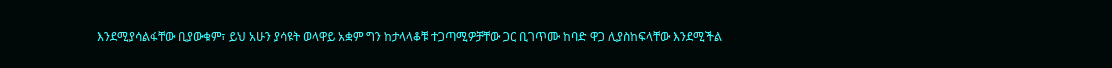እንደሚያሳልፋቸው ቢያውቁም፣ ይህ አሁን ያሳዩት ወላዋይ አቋም ግን ከታላላቆቹ ተጋጣሚዎቻቸው ጋር ቢገጥሙ ከባድ ዋጋ ሊያስከፍላቸው እንደሚችል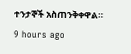ተንታኞች አስጠንቅቀዋል።
9 hours ago